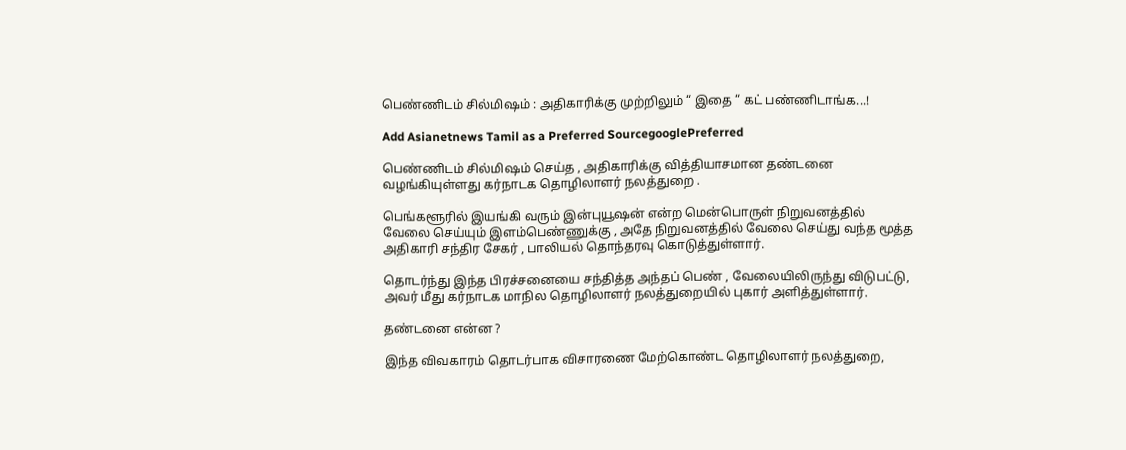பெண்ணிடம் சில்மிஷம் : அதிகாரிக்கு முற்றிலும் “ இதை “ கட் பண்ணிடாங்க...!

Add Asianetnews Tamil as a Preferred SourcegooglePreferred

பெண்ணிடம் சில்மிஷம் செய்த , அதிகாரிக்கு வித்தியாசமான தண்டனை வழங்கியுள்ளது கர்நாடக தொழிலாளர் நலத்துறை .

பெங்களூரில் இயங்கி வரும் இன்புயூஷன் என்ற மென்பொருள் நிறுவனத்தில் வேலை செய்யும் இளம்பெண்ணுக்கு , அதே நிறுவனத்தில் வேலை செய்து வந்த மூத்த அதிகாரி சந்திர சேகர் , பாலியல் தொந்தரவு கொடுத்துள்ளார்.

தொடர்ந்து இந்த பிரச்சனையை சந்தித்த அந்தப் பெண் , வேலையிலிருந்து விடுபட்டு, அவர் மீது கர்நாடக மாநில தொழிலாளர் நலத்துறையில் புகார் அளித்துள்ளார்.

தண்டனை என்ன ?

இந்த விவகாரம் தொடர்பாக விசாரணை மேற்கொண்ட தொழிலாளர் நலத்துறை,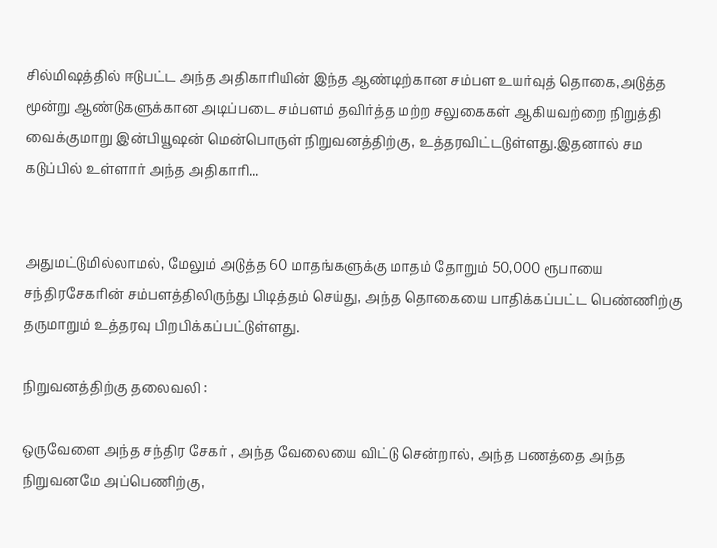சில்மிஷத்தில் ஈடுபட்ட அந்த அதிகாரியின் இந்த ஆண்டிற்கான சம்பள உயர்வுத் தொகை,அடுத்த மூன்று ஆண்டுகளுக்கான அடிப்படை சம்பளம் தவிர்த்த மற்ற சலுகைகள் ஆகியவற்றை நிறுத்தி வைக்குமாறு இன்பியூஷன் மென்பொருள் நிறுவனத்திற்கு, உத்தரவிட்டடுள்ளது.இதனால் சம கடுப்பில் உள்ளார் அந்த அதிகாரி...


அதுமட்டுமில்லாமல், மேலும் அடுத்த 60 மாதங்களுக்கு மாதம் தோறும் 50,000 ரூபாயை சந்திரசேகரின் சம்பளத்திலிருந்து பிடித்தம் செய்து, அந்த தொகையை பாதிக்கப்பட்ட பெண்ணிற்கு தருமாறும் உத்தரவு பிறபிக்கப்பட்டுள்ளது.

நிறுவனத்திற்கு தலைவலி :

ஒருவேளை அந்த சந்திர சேகர் , அந்த வேலையை விட்டு சென்றால், அந்த பணத்தை அந்த நிறுவனமே அப்பெணிற்கு,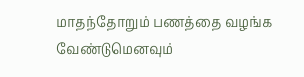மாதந்தோறும் பணத்தை வழங்க வேண்டுமெனவும்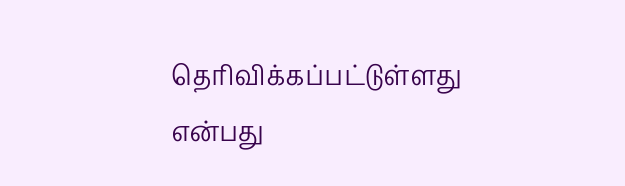தெரிவிக்கப்பட்டுள்ளது என்பது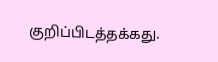குறிப்பிடத்தக்கது.